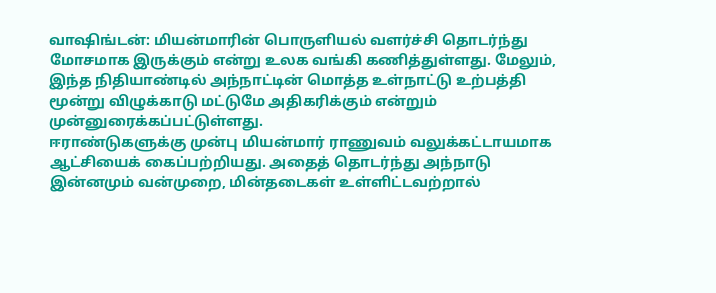வாஷிங்டன்: மியன்மாரின் பொருளியல் வளர்ச்சி தொடர்ந்து மோசமாக இருக்கும் என்று உலக வங்கி கணித்துள்ளது. மேலும், இந்த நிதியாண்டில் அந்நாட்டின் மொத்த உள்நாட்டு உற்பத்தி மூன்று விழுக்காடு மட்டுமே அதிகரிக்கும் என்றும் முன்னுரைக்கப்பட்டுள்ளது.
ஈராண்டுகளுக்கு முன்பு மியன்மார் ராணுவம் வலுக்கட்டாயமாக ஆட்சியைக் கைப்பற்றியது. அதைத் தொடர்ந்து அந்நாடு இன்னமும் வன்முறை, மின்தடைகள் உள்ளிட்டவற்றால்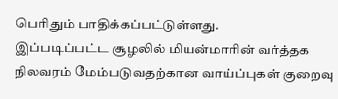பெரிதும் பாதிக்கப்பட்டுள்ளது.
இப்படிப்பட்ட சூழலில் மியன்மாரின் வர்த்தக நிலவரம் மேம்படுவதற்கான வாய்ப்புகள் குறைவு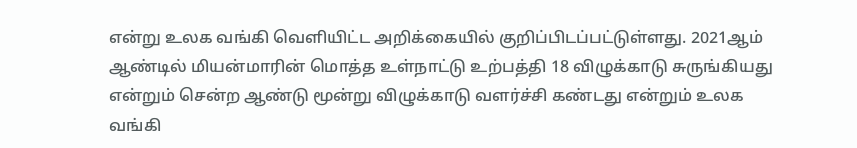என்று உலக வங்கி வெளியிட்ட அறிக்கையில் குறிப்பிடப்பட்டுள்ளது. 2021ஆம் ஆண்டில் மியன்மாரின் மொத்த உள்நாட்டு உற்பத்தி 18 விழுக்காடு சுருங்கியது என்றும் சென்ற ஆண்டு மூன்று விழுக்காடு வளர்ச்சி கண்டது என்றும் உலக வங்கி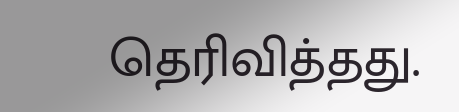தெரிவித்தது.